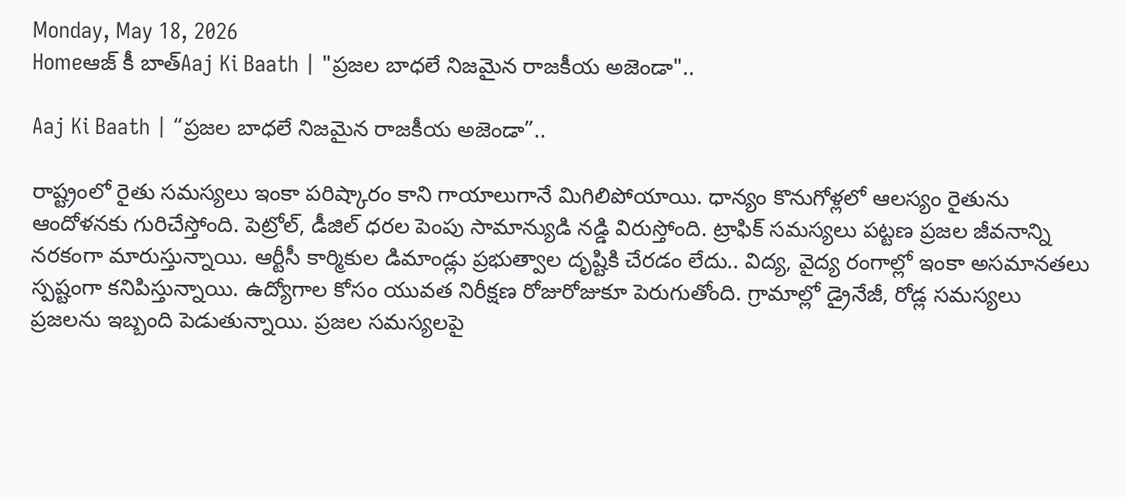Monday, May 18, 2026
Homeఆజ్ కీ బాత్Aaj Ki Baath | "ప్రజల బాధలే నిజమైన రాజకీయ అజెండా"..

Aaj Ki Baath | “ప్రజల బాధలే నిజమైన రాజకీయ అజెండా”..

రాష్ట్రంలో రైతు సమస్యలు ఇంకా పరిష్కారం కాని గాయాలుగానే మిగిలిపోయాయి. ధాన్యం కొనుగోళ్లలో ఆలస్యం రైతును ఆందోళనకు గురిచేస్తోంది. పెట్రోల్, డీజిల్ ధరల పెంపు సామాన్యుడి నడ్డి విరుస్తోంది. ట్రాఫిక్ సమస్యలు పట్టణ ప్రజల జీవనాన్ని నరకంగా మారుస్తున్నాయి. ఆర్టీసీ కార్మికుల డిమాండ్లు ప్రభుత్వాల దృష్టికి చేరడం లేదు.. విద్య, వైద్య రంగాల్లో ఇంకా అసమానతలు స్పష్టంగా కనిపిస్తున్నాయి. ఉద్యోగాల కోసం యువత నిరీక్షణ రోజురోజుకూ పెరుగుతోంది. గ్రామాల్లో డ్రైనేజీ, రోడ్ల సమస్యలు ప్రజలను ఇబ్బంది పెడుతున్నాయి. ప్రజల సమస్యలపై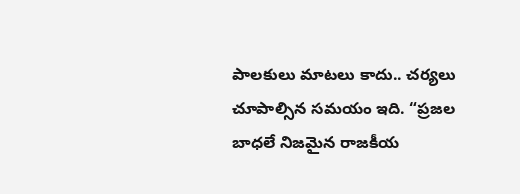పాలకులు మాటలు కాదు.. చర్యలు చూపాల్సిన సమయం ఇది. “ప్రజల బాధలే నిజమైన రాజకీయ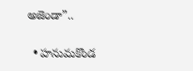అజెండా”..

  • హనుమకొండ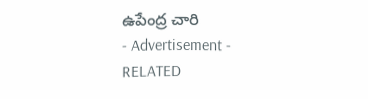ఉపేంద్ర చారి
- Advertisement -
RELATED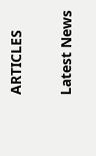ARTICLES

Latest News